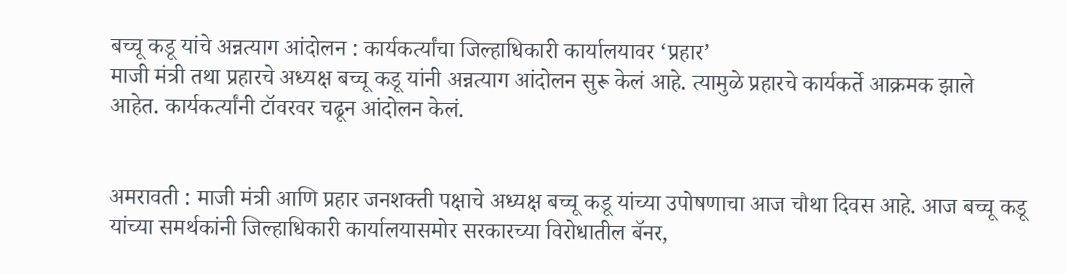बच्चू कडू यांचे अन्नत्याग आंदोलन : कार्यकर्त्यांचा जिल्हाधिकारी कार्यालयावर ‘प्रहार’
माजी मंत्री तथा प्रहारचे अध्यक्ष बच्चू कडू यांनी अन्नत्याग आंदोलन सुरू केलं आहे. त्यामुळे प्रहारचे कार्यकर्ते आक्रमक झाले आहेत. कार्यकर्त्यांनी टॉवरवर चढून आंदोलन केलं.


अमरावती : माजी मंत्री आणि प्रहार जनशक्ती पक्षाचे अध्यक्ष बच्चू कडू यांच्या उपोषणाचा आज चौथा दिवस आहे. आज बच्चू कडू यांच्या समर्थकांनी जिल्हाधिकारी कार्यालयासमोर सरकारच्या विरोधातील बॅनर,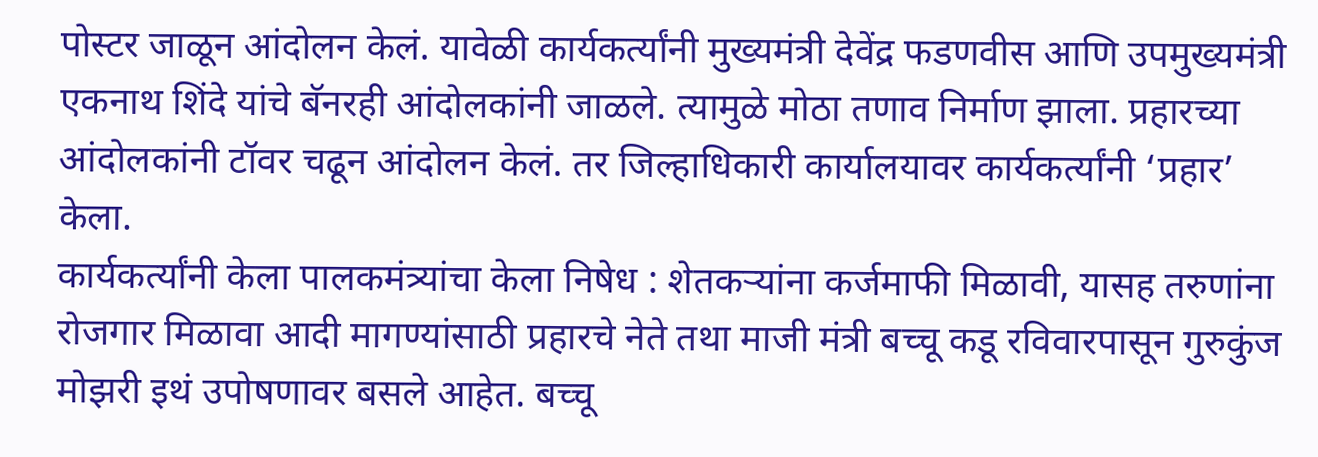पोस्टर जाळून आंदोलन केलं. यावेळी कार्यकर्त्यांनी मुख्यमंत्री देवेंद्र फडणवीस आणि उपमुख्यमंत्री एकनाथ शिंदे यांचे बॅनरही आंदोलकांनी जाळले. त्यामुळे मोठा तणाव निर्माण झाला. प्रहारच्या आंदोलकांनी टॉवर चढून आंदोलन केलं. तर जिल्हाधिकारी कार्यालयावर कार्यकर्त्यांनी ‘प्रहार’ केला.
कार्यकर्त्यांनी केला पालकमंत्र्यांचा केला निषेध : शेतकऱ्यांना कर्जमाफी मिळावी, यासह तरुणांना रोजगार मिळावा आदी मागण्यांसाठी प्रहारचे नेते तथा माजी मंत्री बच्चू कडू रविवारपासून गुरुकुंज मोझरी इथं उपोषणावर बसले आहेत. बच्चू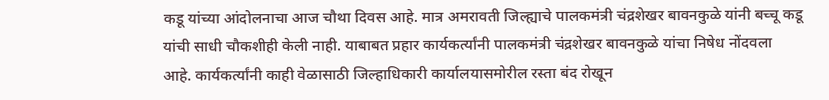कडू यांच्या आंदोलनाचा आज चौथा दिवस आहे. मात्र अमरावती जिल्ह्याचे पालकमंत्री चंद्रशेखर बावनकुळे यांनी बच्चू कडू यांची साधी चौकशीही केली नाही. याबाबत प्रहार कार्यकर्त्यांनी पालकमंत्री चंद्रशेखर बावनकुळे यांचा निषेध नोंदवला आहे. कार्यकर्त्यांनी काही वेळासाठी जिल्हाधिकारी कार्यालयासमोरील रस्ता बंद रोखून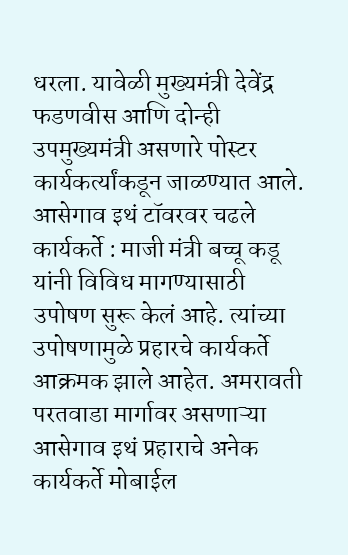धरला. यावेळी मुख्यमंत्री देवेंद्र फडणवीस आणि दोन्ही उपमुख्यमंत्री असणारे पोस्टर कार्यकर्त्यांकडून जाळण्यात आले.
आसेगाव इथं टॉवरवर चढले कार्यकर्ते : माजी मंत्री बच्चू कडू यांनी विविध मागण्यासाठी उपोषण सुरू केलं आहे. त्यांच्या उपोषणामुळे प्रहारचे कार्यकर्ते आक्रमक झाले आहेत. अमरावती परतवाडा मार्गावर असणाऱ्या आसेगाव इथं प्रहाराचे अनेक कार्यकर्ते मोबाईल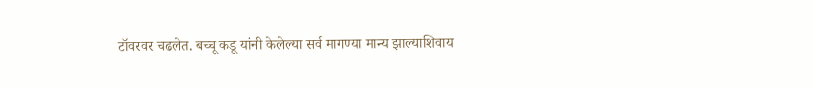टॉवरवर चढलेत. बच्चू कडू यांनी केलेल्या सर्व मागण्या मान्य झाल्याशिवाय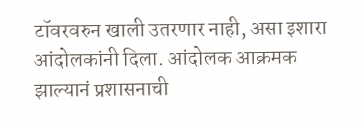टॉवरवरुन खाली उतरणार नाही, असा इशारा आंदोलकांनी दिला. आंदोलक आक्रमक झाल्यानं प्रशासनाची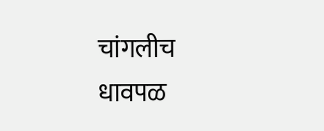चांगलीच धावपळ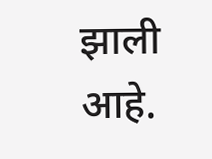झाली आहे.